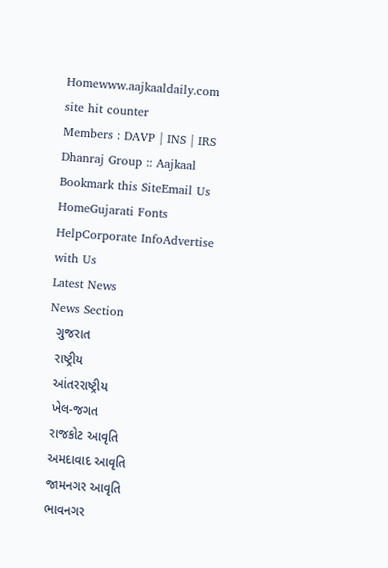Homewww.aajkaaldaily.com
site hit counter
Members : DAVP | INS | IRS
Dhanraj Group :: Aajkaal
Bookmark this SiteEmail Us HomeGujarati Fonts HelpCorporate InfoAdvertise with Us
Latest News
News Section
  ગુજરાત
  રાષ્ટ્રીય
  આંતરરાષ્ટ્રીય
  ખેલ-જગત
  રાજકોટ આવૃતિ
  અમદાવાદ આવૃતિ
  જામનગર આવૃતિ
  ભાવનગર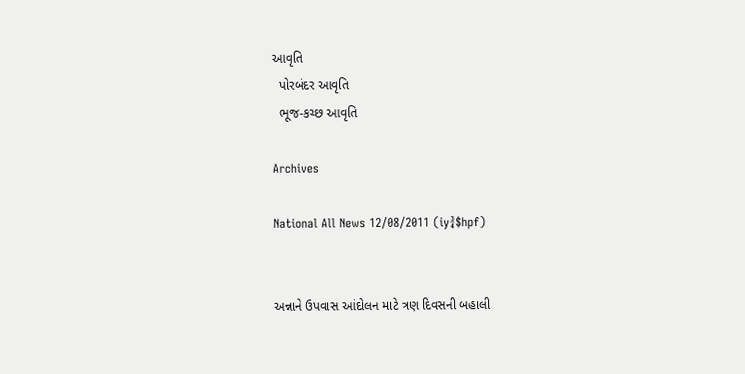આવૃતિ
  પોરબંદર આવૃતિ
  ભૂજ-કચ્છ આવૃતિ

Archives

National All News 12/08/2011 (iy¾$hpf)


અન્નાને ઉપવાસ આંદોલન માટે ત્રણ દિવસની બહાલી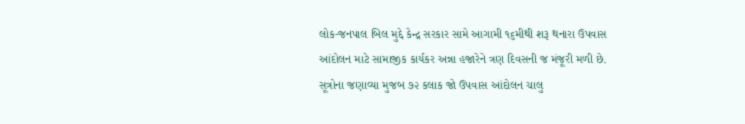લોક-જનપાલ બિલ મુદ્દે કેન્દ્ર સરકાર સામે આગામી ૧૬મીથી શરૂ થનારા ઉપવાસ આંદોલન માટે સામાજીક કાર્યકર અન્ના હજારેને ત્રણ દિવસની જ મંજૂરી મળી છે. સૂત્રોના જણાવ્યા મુજબ ૭૨ કલાક જો ઉપવાસ આંદોલન ચાલુ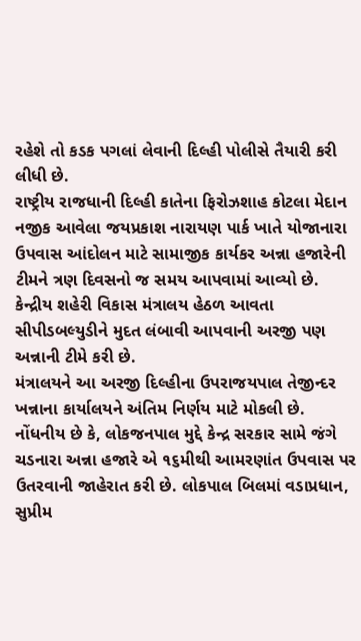રહેશે તો કડક પગલાં લેવાની દિલ્હી પોલીસે તૈયારી કરી લીધી છે.
રાષ્ટ્રીય રાજધાની દિલ્હી કાતેના ફિરોઝશાહ કોટલા મેદાન નજીક આવેલા જયપ્રકાશ નારાયણ પાર્ક ખાતે યોજાનારા ઉપવાસ આંદોલન માટે સામાજીક કાર્યકર અન્ના હજારેની ટીમને ત્રણ દિવસનો જ સમય આપવામાં આવ્યો છે.
કેન્દ્રીય શહેરી વિકાસ મંત્રાલય હેઠળ આવતા સીપીડબલ્યુડીને મુદત લંબાવી આપવાની અરજી પણ અન્નાની ટીમે કરી છે.
મંત્રાલયને આ અરજી દિલ્હીના ઉપરાજયપાલ તેજીન્દર ખન્નાના કાર્યાલયને અંતિમ નિર્ણય માટે મોકલી છે. નોંધનીય છે કે, લોકજનપાલ મુદ્દે કેન્દ્ર સરકાર સામે જંગે ચડનારા અન્ના હજારે એ ૧૬મીથી આમરણાંત ઉપવાસ પર ઉતરવાની જાહેરાત કરી છે. લોકપાલ બિલમાં વડાપ્રધાન, સુપ્રીમ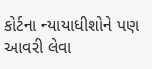કોર્ટના ન્યાયાધીશોને પણ આવરી લેવા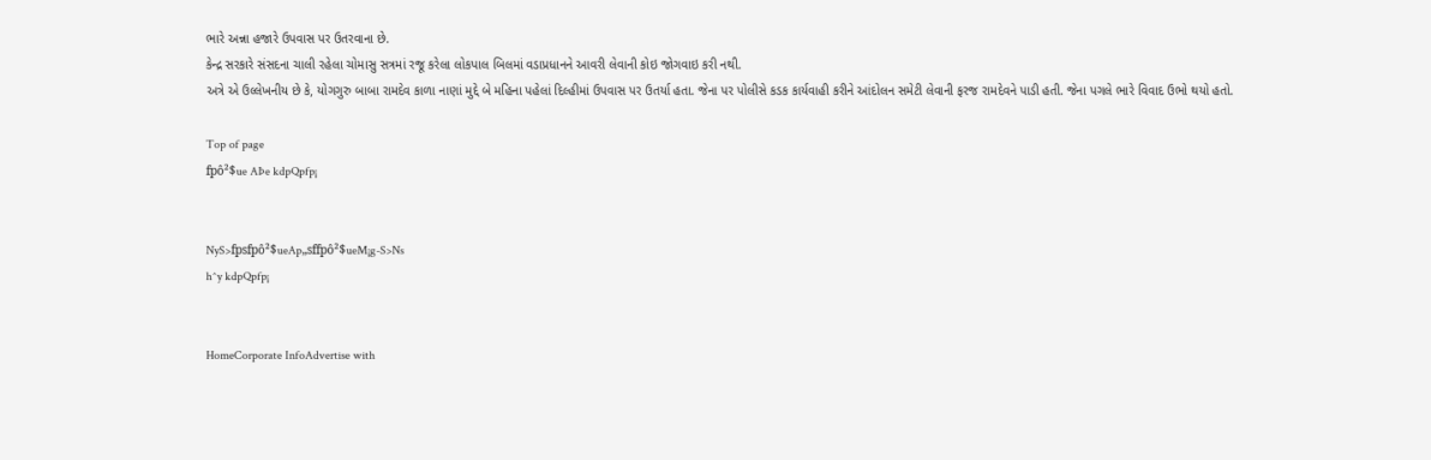ભારે અન્ના હજારે ઉપવાસ પર ઉતરવાના છે.
કેન્દ્ર સરકારે સંસદના ચાલી રહેલા ચોમાસુ સત્રમાં રજૂ કરેલા લોકપાલ બિલમાં વડાપ્રધાનને આવરી લેવાની કોઇ જોગવાઇ કરી નથી.
અત્રે એ ઉલ્લેખનીય છે કે, યોગગુરુ બાબા રામદેવ કાળા નાણાં મુદ્દે બે મહિના પહેલાં દિલ્હીમાં ઉપવાસ પર ઉતર્યા હતા. જેના પર પોલીસે કડક કાર્યવાહી કરીને આંદોલન સમેટી લેવાની ફરજ રામદેવને પાડી હતી. જેના પગલે ભારે વિવાદ ઉભો થયો હતો.

Top of page
fpô²$ue AÞe kdpQpfp¡


NyS>fpsfpô²$ueAp„sffpô²$ueM¡g-S>Ns
h^y kdpQpfp¡


HomeCorporate InfoAdvertise with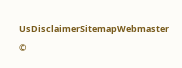UsDisclaimerSitemapWebmaster
©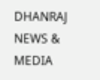DHANRAJ NEWS & MEDIA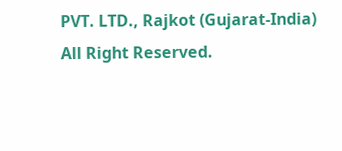PVT. LTD., Rajkot (Gujarat-India) All Right Reserved.